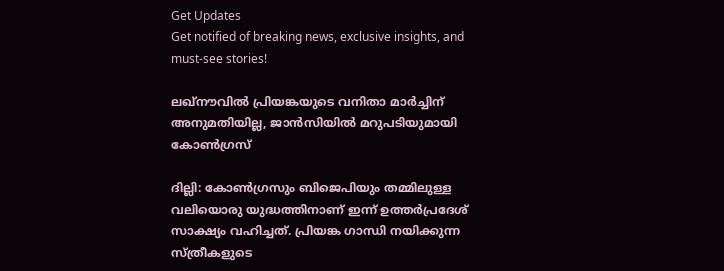Get Updates
Get notified of breaking news, exclusive insights, and must-see stories!

ലഖ്‌നൗവില്‍ പ്രിയങ്കയുടെ വനിതാ മാര്‍ച്ചിന് അനുമതിയില്ല, ജാന്‍സിയില്‍ മറുപടിയുമായി കോണ്‍ഗ്രസ്

ദില്ലി: കോണ്‍ഗ്രസും ബിജെപിയും തമ്മിലുള്ള വലിയൊരു യുദ്ധത്തിനാണ് ഇന്ന് ഉത്തര്‍പ്രദേശ് സാക്ഷ്യം വഹിച്ചത്. പ്രിയങ്ക ഗാന്ധി നയിക്കുന്ന സ്ത്രീകളുടെ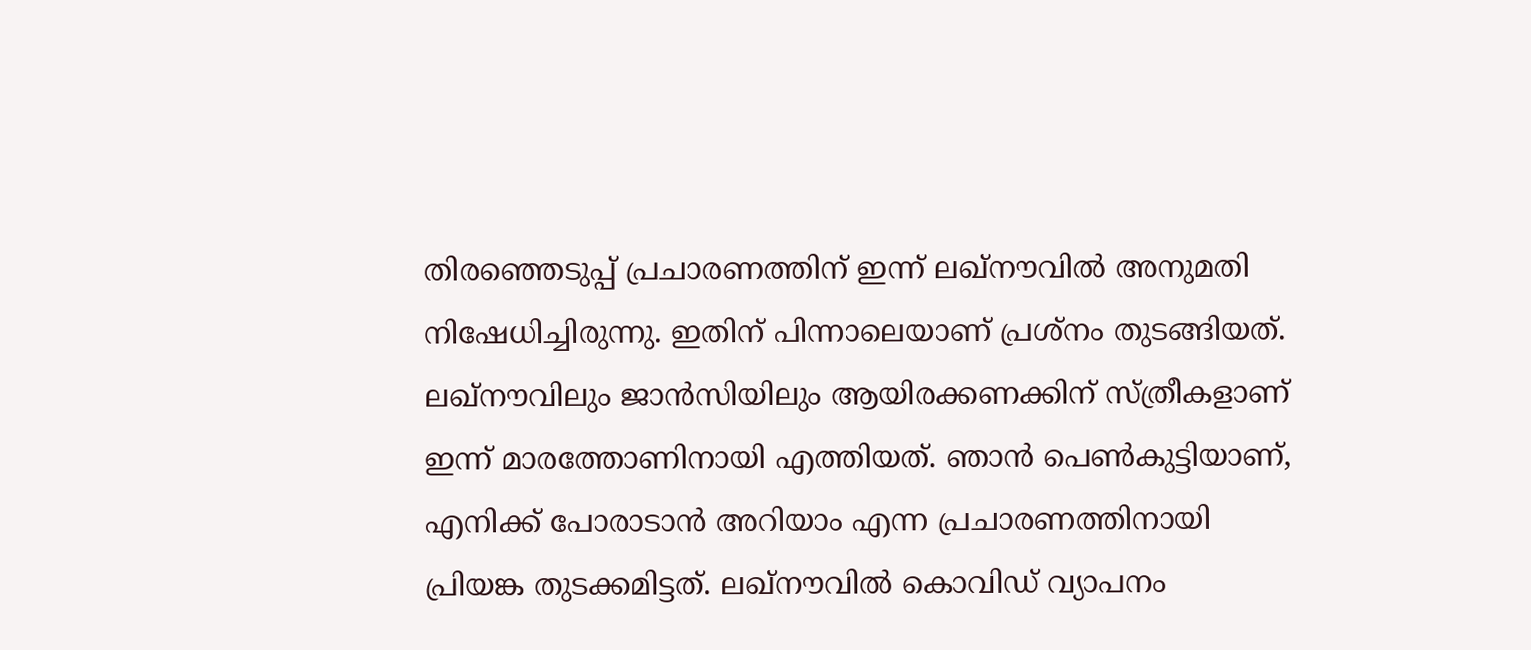തിരഞ്ഞെടുപ്പ് പ്രചാരണത്തിന് ഇന്ന് ലഖ്‌നൗവില്‍ അനുമതി നിഷേധിച്ചിരുന്നു. ഇതിന് പിന്നാലെയാണ് പ്രശ്‌നം തുടങ്ങിയത്. ലഖ്‌നൗവിലും ജാന്‍സിയിലും ആയിരക്കണക്കിന് സ്ത്രീകളാണ് ഇന്ന് മാരത്തോണിനായി എത്തിയത്. ഞാന്‍ പെണ്‍കുട്ടിയാണ്, എനിക്ക് പോരാടാന്‍ അറിയാം എന്ന പ്രചാരണത്തിനായി പ്രിയങ്ക തുടക്കമിട്ടത്. ലഖ്‌നൗവില്‍ കൊവിഡ് വ്യാപനം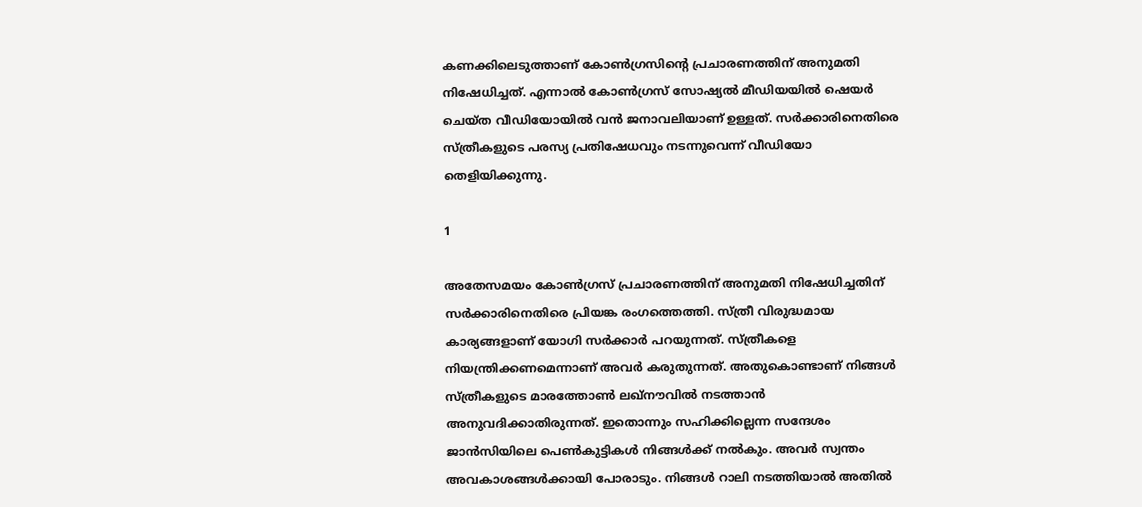കണക്കിലെടുത്താണ് കോണ്‍ഗ്രസിന്റെ പ്രചാരണത്തിന് അനുമതി നിഷേധിച്ചത്. എന്നാല്‍ കോണ്‍ഗ്രസ് സോഷ്യല്‍ മീഡിയയില്‍ ഷെയര്‍ ചെയ്ത വീഡിയോയില്‍ വന്‍ ജനാവലിയാണ് ഉള്ളത്. സര്‍ക്കാരിനെതിരെ സ്ത്രീകളുടെ പരസ്യ പ്രതിഷേധവും നടന്നുവെന്ന് വീഡിയോ തെളിയിക്കുന്നു.

1

അതേസമയം കോണ്‍ഗ്രസ് പ്രചാരണത്തിന് അനുമതി നിഷേധിച്ചതിന് സര്‍ക്കാരിനെതിരെ പ്രിയങ്ക രംഗത്തെത്തി. സ്ത്രീ വിരുദ്ധമായ കാര്യങ്ങളാണ് യോഗി സര്‍ക്കാര്‍ പറയുന്നത്. സ്ത്രീകളെ നിയന്ത്രിക്കണമെന്നാണ് അവര്‍ കരുതുന്നത്. അതുകൊണ്ടാണ് നിങ്ങള്‍ സ്ത്രീകളുടെ മാരത്തോണ്‍ ലഖ്‌നൗവില്‍ നടത്താന്‍ അനുവദിക്കാതിരുന്നത്. ഇതൊന്നും സഹിക്കില്ലെന്ന സന്ദേശം ജാന്‍സിയിലെ പെണ്‍കുട്ടികള്‍ നിങ്ങള്‍ക്ക് നല്‍കും. അവര്‍ സ്വന്തം അവകാശങ്ങള്‍ക്കായി പോരാടും. നിങ്ങള്‍ റാലി നടത്തിയാല്‍ അതില്‍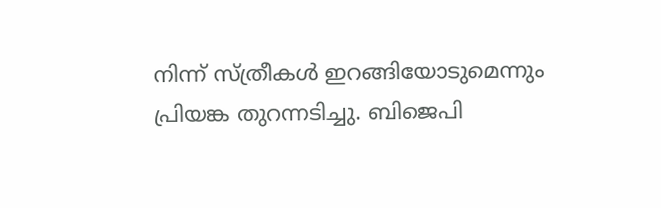നിന്ന് സ്ത്രീകള്‍ ഇറങ്ങിയോടുമെന്നും പ്രിയങ്ക തുറന്നടിച്ചു. ബിജെപി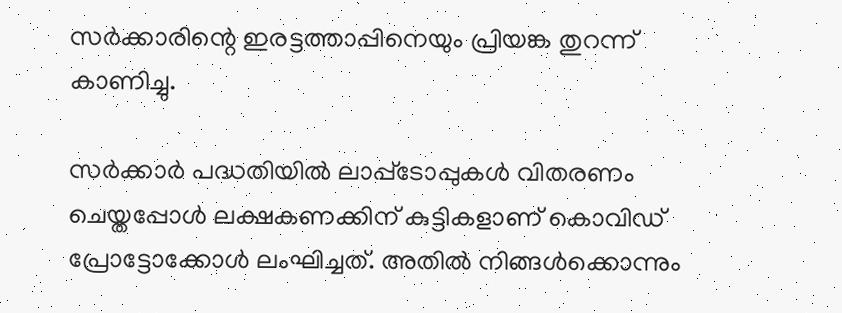സര്‍ക്കാരിന്റെ ഇരട്ടത്താപ്പിനെയും പ്രിയങ്ക തുറന്ന് കാണിച്ചു.

സര്‍ക്കാര്‍ പദ്ധതിയില്‍ ലാപ്പ്‌ടോപ്പുകള്‍ വിതരണം ചെയ്തപ്പോള്‍ ലക്ഷകണക്കിന് കുട്ടികളാണ് കൊവിഡ് പ്രോട്ടോക്കോള്‍ ലംഘിച്ചത്. അതില്‍ നിങ്ങള്‍ക്കൊന്നും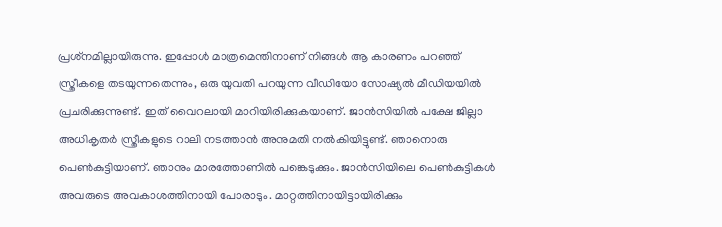പ്രശ്‌നമില്ലായിരുന്നു. ഇപ്പോള്‍ മാത്രമെന്തിനാണ് നിങ്ങള്‍ ആ കാരണം പറഞ്ഞ് സ്ത്രീകളെ തടയുന്നതെന്നും, ഒരു യുവതി പറയുന്ന വീഡിയോ സോഷ്യല്‍ മീഡിയയില്‍ പ്രചരിക്കുന്നുണ്ട്. ഇത് വൈറലായി മാറിയിരിക്കുകയാണ്. ജാന്‍സിയില്‍ പക്ഷേ ജില്ലാ അധികൃതര്‍ സ്ത്രീകളുടെ റാലി നടത്താന്‍ അനുമതി നല്‍കിയിട്ടുണ്ട്. ഞാനൊരു പെണ്‍കുട്ടിയാണ്. ഞാനും മാരത്തോണില്‍ പങ്കെടുക്കും. ജാന്‍സിയിലെ പെണ്‍കുട്ടികള്‍ അവരുടെ അവകാശത്തിനായി പോരാടും. മാറ്റത്തിനായിട്ടായിരിക്കും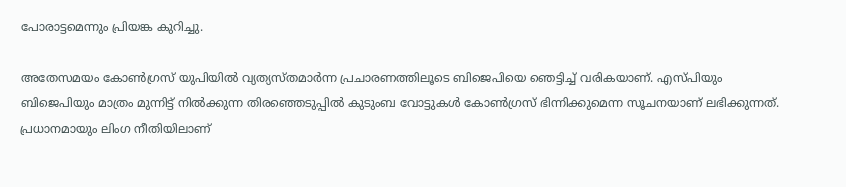പോരാട്ടമെന്നും പ്രിയങ്ക കുറിച്ചു.

അതേസമയം കോണ്‍ഗ്രസ് യുപിയില്‍ വ്യത്യസ്തമാര്‍ന്ന പ്രചാരണത്തിലൂടെ ബിജെപിയെ ഞെട്ടിച്ച് വരികയാണ്. എസ്പിയും ബിജെപിയും മാത്രം മുന്നിട്ട് നില്‍ക്കുന്ന തിരഞ്ഞെടുപ്പില്‍ കുടുംബ വോട്ടുകള്‍ കോണ്‍ഗ്രസ് ഭിന്നിക്കുമെന്ന സൂചനയാണ് ലഭിക്കുന്നത്. പ്രധാനമായും ലിംഗ നീതിയിലാണ്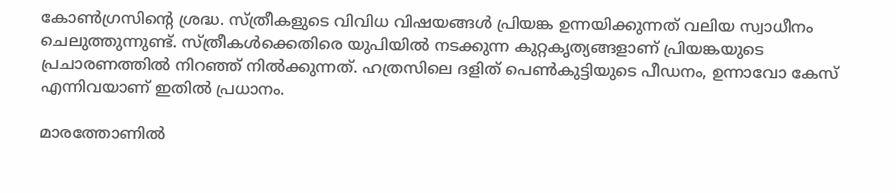കോണ്‍ഗ്രസിന്റെ ശ്രദ്ധ. സ്ത്രീകളുടെ വിവിധ വിഷയങ്ങള്‍ പ്രിയങ്ക ഉന്നയിക്കുന്നത് വലിയ സ്വാധീനം ചെലുത്തുന്നുണ്ട്. സ്ത്രീകള്‍ക്കെതിരെ യുപിയില്‍ നടക്കുന്ന കുറ്റകൃത്യങ്ങളാണ് പ്രിയങ്കയുടെ പ്രചാരണത്തില്‍ നിറഞ്ഞ് നില്‍ക്കുന്നത്. ഹത്രസിലെ ദളിത് പെണ്‍കുട്ടിയുടെ പീഡനം, ഉന്നാവോ കേസ് എന്നിവയാണ് ഇതില്‍ പ്രധാനം.

മാരത്തോണില്‍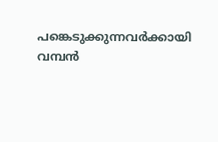പങ്കെടുക്കുന്നവര്‍ക്കായി വമ്പന്‍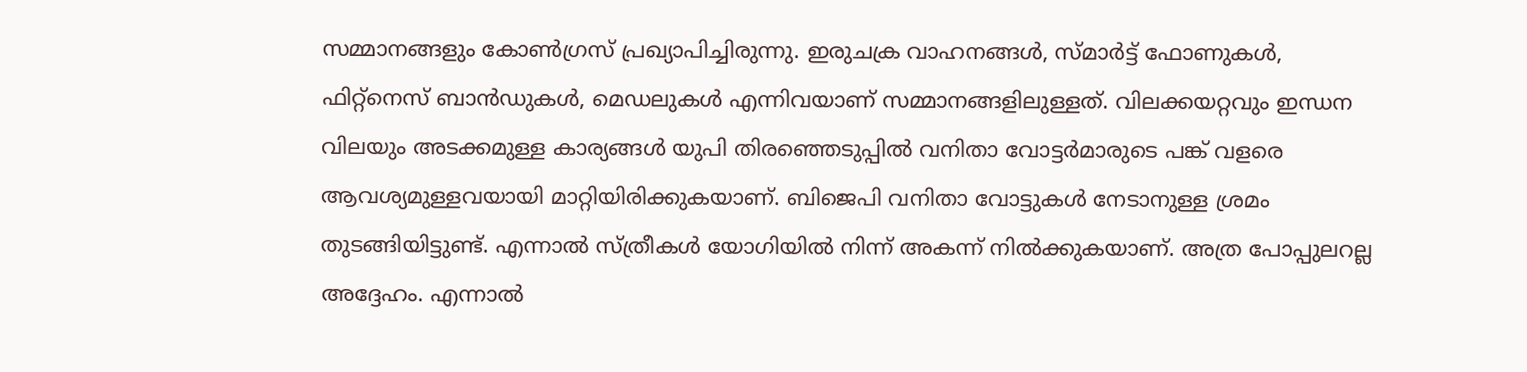സമ്മാനങ്ങളും കോണ്‍ഗ്രസ് പ്രഖ്യാപിച്ചിരുന്നു. ഇരുചക്ര വാഹനങ്ങള്‍, സ്മാര്‍ട്ട് ഫോണുകള്‍, ഫിറ്റ്‌നെസ് ബാന്‍ഡുകള്‍, മെഡലുകള്‍ എന്നിവയാണ് സമ്മാനങ്ങളിലുള്ളത്. വിലക്കയറ്റവും ഇന്ധന വിലയും അടക്കമുള്ള കാര്യങ്ങള്‍ യുപി തിരഞ്ഞെടുപ്പില്‍ വനിതാ വോട്ടര്‍മാരുടെ പങ്ക് വളരെ ആവശ്യമുള്ളവയായി മാറ്റിയിരിക്കുകയാണ്. ബിജെപി വനിതാ വോട്ടുകള്‍ നേടാനുള്ള ശ്രമം തുടങ്ങിയിട്ടുണ്ട്. എന്നാല്‍ സ്ത്രീകള്‍ യോഗിയില്‍ നിന്ന് അകന്ന് നില്‍ക്കുകയാണ്. അത്ര പോപ്പുലറല്ല അദ്ദേഹം. എന്നാല്‍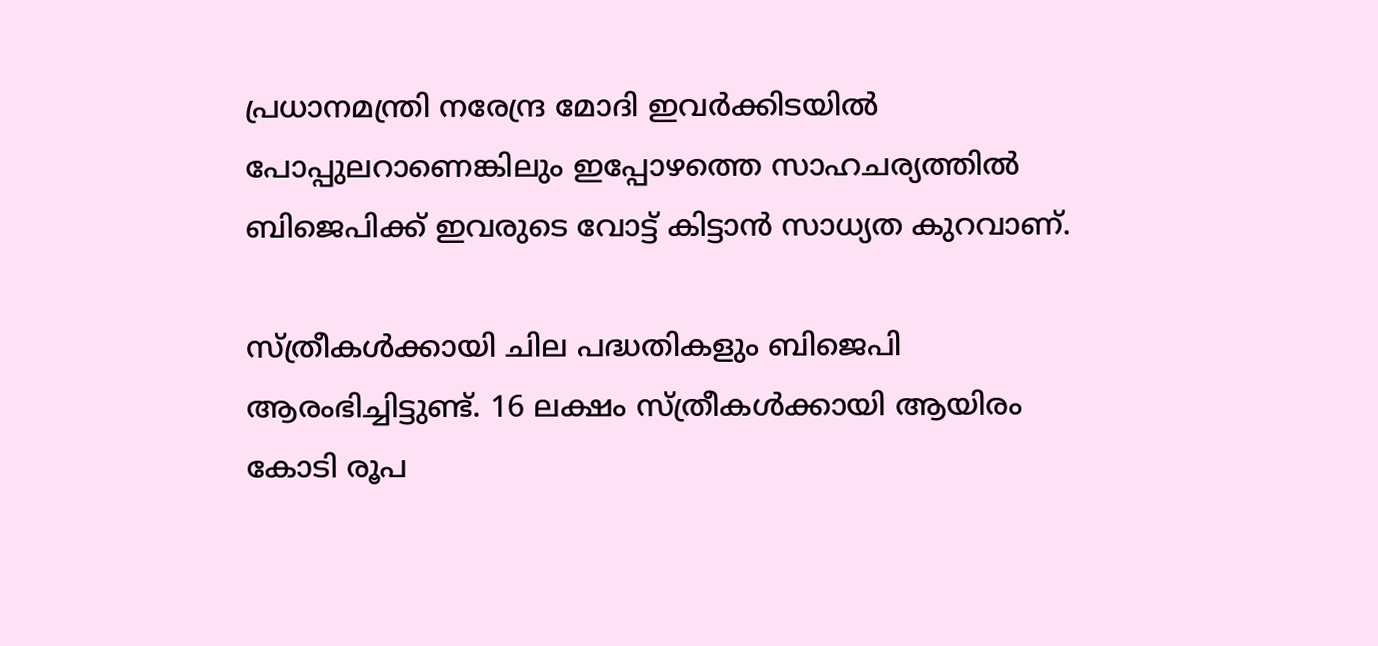പ്രധാനമന്ത്രി നരേന്ദ്ര മോദി ഇവര്‍ക്കിടയില്‍ പോപ്പുലറാണെങ്കിലും ഇപ്പോഴത്തെ സാഹചര്യത്തില്‍ ബിജെപിക്ക് ഇവരുടെ വോട്ട് കിട്ടാന്‍ സാധ്യത കുറവാണ്.

സ്ത്രീകള്‍ക്കായി ചില പദ്ധതികളും ബിജെപി ആരംഭിച്ചിട്ടുണ്ട്. 16 ലക്ഷം സ്ത്രീകള്‍ക്കായി ആയിരം കോടി രൂപ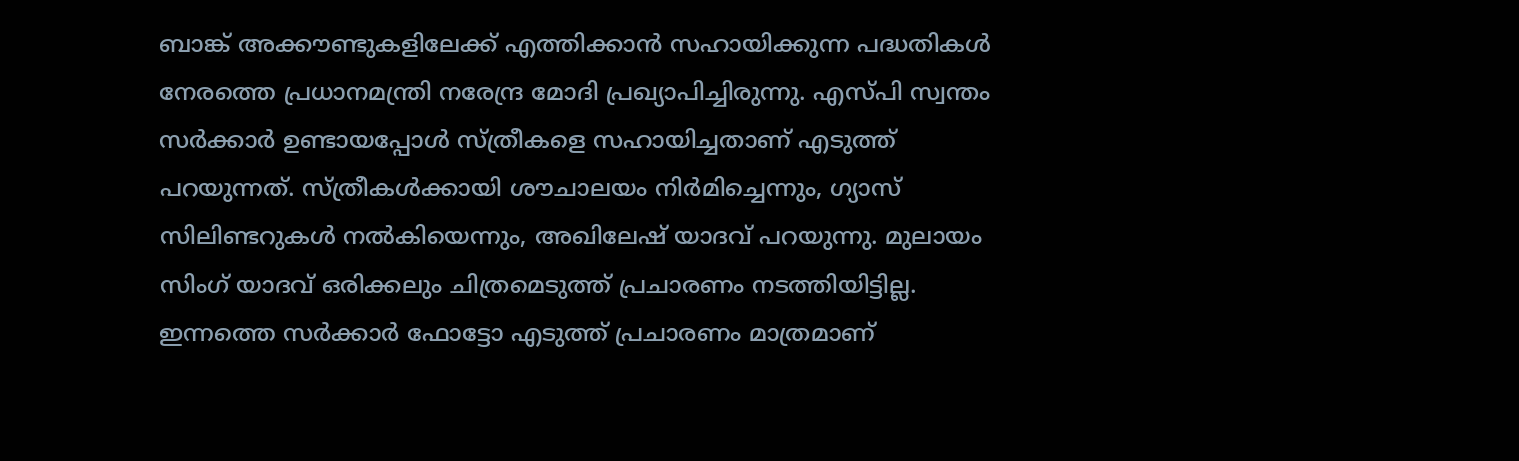ബാങ്ക് അക്കൗണ്ടുകളിലേക്ക് എത്തിക്കാന്‍ സഹായിക്കുന്ന പദ്ധതികള്‍ നേരത്തെ പ്രധാനമന്ത്രി നരേന്ദ്ര മോദി പ്രഖ്യാപിച്ചിരുന്നു. എസ്പി സ്വന്തം സര്‍ക്കാര്‍ ഉണ്ടായപ്പോള്‍ സ്ത്രീകളെ സഹായിച്ചതാണ് എടുത്ത് പറയുന്നത്. സ്ത്രീകള്‍ക്കായി ശൗചാലയം നിര്‍മിച്ചെന്നും, ഗ്യാസ് സിലിണ്ടറുകള്‍ നല്‍കിയെന്നും, അഖിലേഷ് യാദവ് പറയുന്നു. മുലായം സിംഗ് യാദവ് ഒരിക്കലും ചിത്രമെടുത്ത് പ്രചാരണം നടത്തിയിട്ടില്ല. ഇന്നത്തെ സര്‍ക്കാര്‍ ഫോട്ടോ എടുത്ത് പ്രചാരണം മാത്രമാണ്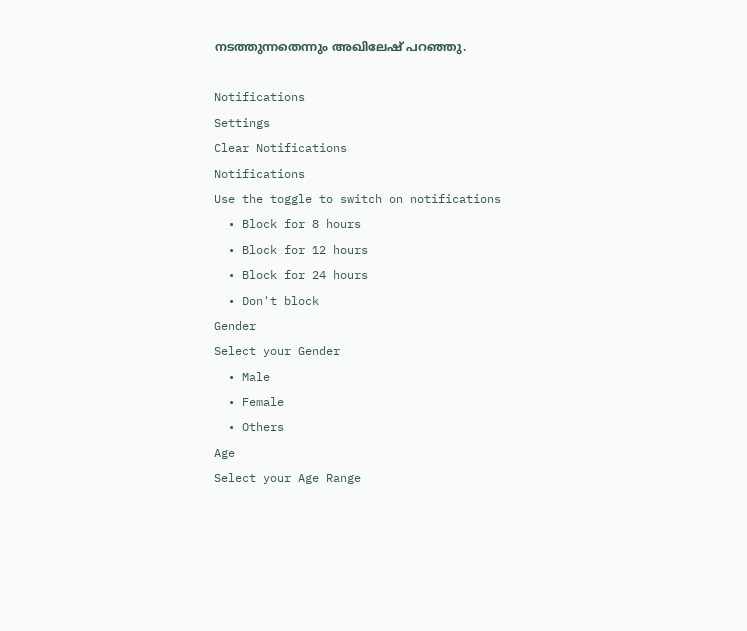നടത്തുന്നതെന്നും അഖിലേഷ് പറഞ്ഞു.

Notifications
Settings
Clear Notifications
Notifications
Use the toggle to switch on notifications
  • Block for 8 hours
  • Block for 12 hours
  • Block for 24 hours
  • Don't block
Gender
Select your Gender
  • Male
  • Female
  • Others
Age
Select your Age Range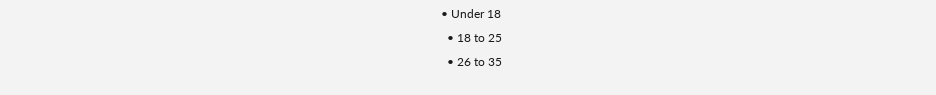• Under 18
  • 18 to 25
  • 26 to 35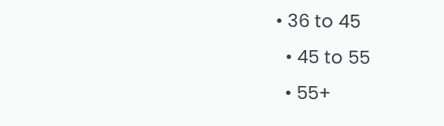• 36 to 45
  • 45 to 55
  • 55+